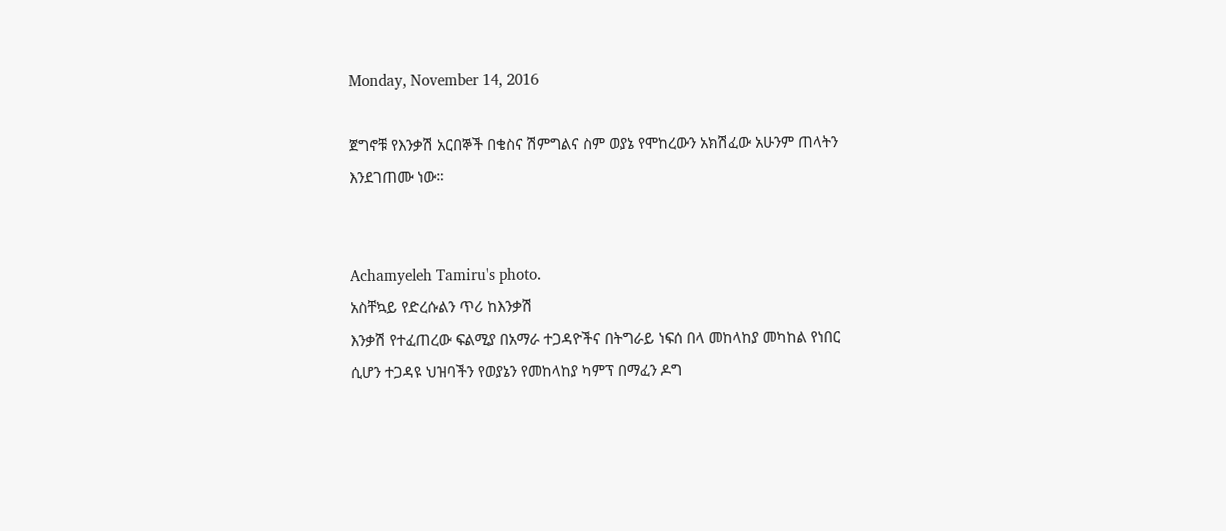Monday, November 14, 2016

ጀግኖቹ የእንቃሽ አርበኞች በቄስና ሽምግልና ስም ወያኔ የሞከረውን አክሽፈው አሁንም ጠላትን እንደገጠሙ ነው።


Achamyeleh Tamiru's photo.
አስቸኳይ የድረሱልን ጥሪ ከእንቃሽ
እንቃሽ የተፈጠረው ፍልሚያ በአማራ ተጋዳዮችና በትግራይ ነፍሰ በላ መከላከያ መካከል የነበር ሲሆን ተጋዳዩ ህዝባችን የወያኔን የመከላከያ ካምፕ በማፈን ዶግ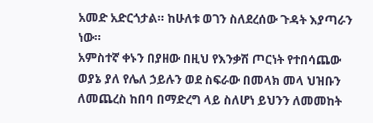አመድ አድርጎታል። ከሁለቱ ወገን ስለደረሰው ጉዳት እያጣራን ነው።
አምስተኛ ቀኑን በያዘው በዚህ የእንቃሽ ጦርነት የተበሳጨው ወያኔ ያለ የሌለ ኃይሉን ወደ ስፍራው በመላክ መላ ህዝቡን ለመጨረስ ከበባ በማድረግ ላይ ስለሆነ ይህንን ለመመከት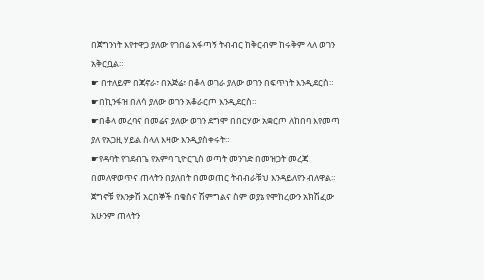በጀግንነት እየተዋጋ ያለው የገበሬ አፋጣኝ ትብብር ከቅርብም ከሩቅም ላለ ወገን አቅርቧል።
☛ በተለይም በጃኖራ፣ በአጅሬ፣ በቆላ ወገራ ያለው ወገን በፍጥነት እንዲደርስ።
☛በኪንፋዝ በለሳ ያለው ወገን አቆራርጦ እንዲደርስ።
☛በቆላ መረባና በመሬና ያለው ወገን ደግሞ በበርሃው አቋርጦ ለከበባ እየመጣ ያለ የአጋዚ ሃይል ስላለ እዛው እንዲያስቀሩት።
☛የዳባት የገደብጌ የአምባ ጊዮርጊስ ወጣት መንገድ በመዝጋት መረጃ በመለዋወጥና ጠላትን በያለበት በመወጠር ትብብራቹህ እንዳይለየን ብለዋል።
ጀግኖቹ የእንቃሽ አርበኞች በቄስና ሽምግልና ስም ወያኔ የሞከረውን አክሽፈው አሁንም ጠላትን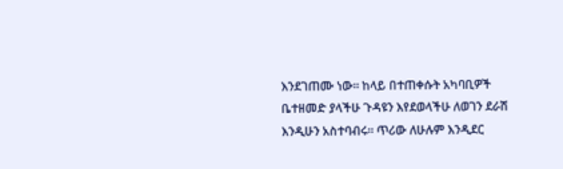እንደገጠሙ ነው። ከላይ በተጠቀሱት አካባቢዎች ቤተዘመድ ያላችሁ ጉዳዩን እየደወላችሁ ለወገን ደራሽ እንዲሁን አስተባብሩ። ጥሪው ለሁሉም እንዲደር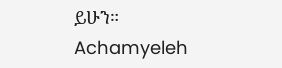ይሁን።
Achamyeleh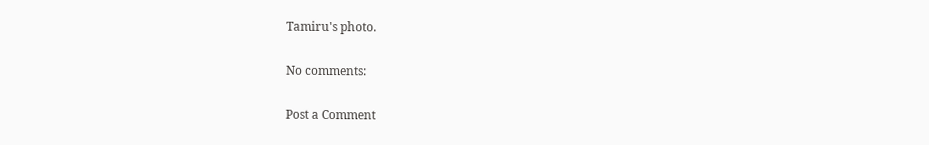Tamiru's photo.

No comments:

Post a Comment